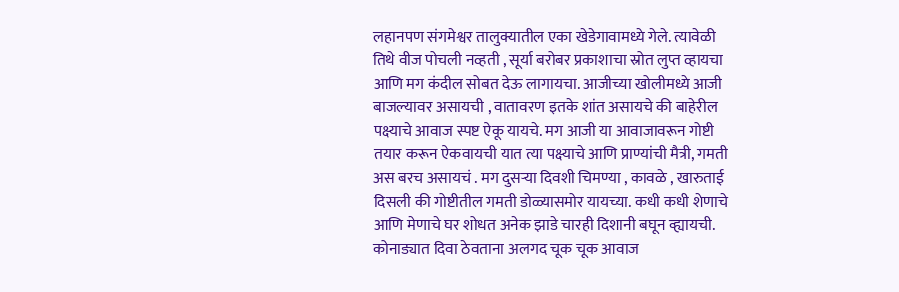लहानपण संगमेश्वर तालुक्यातील एका खेडेगावामध्ये गेले. त्यावेळी तिथे वीज पोचली नव्हती , सूर्या बरोबर प्रकाशाचा स्रोत लुप्त व्हायचा आणि मग कंदील सोबत देऊ लागायचा. आजीच्या खोलीमध्ये आजी बाजल्यावर असायची , वातावरण इतके शांत असायचे की बाहेरील पक्ष्याचे आवाज स्पष्ट ऐकू यायचे. मग आजी या आवाजावरून गोष्टी तयार करून ऐकवायची यात त्या पक्ष्याचे आणि प्राण्यांची मैत्री, गमती अस बरच असायचं . मग दुसऱ्या दिवशी चिमण्या , कावळे , खारुताई दिसली की गोष्टीतील गमती डोळ्यासमोर यायच्या. कधी कधी शेणाचे आणि मेणाचे घर शोधत अनेक झाडे चारही दिशानी बघून व्ह्यायची.
कोनाड्यात दिवा ठेवताना अलगद चूक चूक आवाज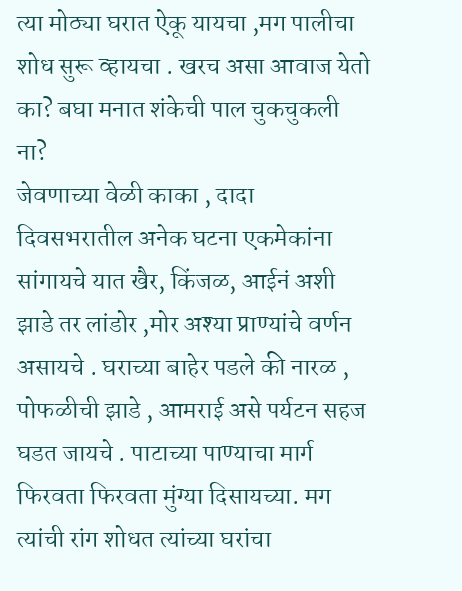त्या मोठ्या घरात ऐकू यायचा ,मग पालीचा शोध सुरू व्हायचा . खरच असा आवाज येतो का? बघा मनात शंकेची पाल चुकचुकली ना?
जेवणाच्या वेळी काका , दादा दिवसभरातील अनेक घटना एकमेकांना सांगायचे यात खैर, किंजळ, आईनं अशी झाडे तर लांडोर ,मोर अश्या प्राण्यांचे वर्णन असायचे . घराच्या बाहेर पडले की नारळ , पोफळीची झाडे , आमराई असे पर्यटन सहज घडत जायचे . पाटाच्या पाण्याचा मार्ग फिरवता फिरवता मुंग्या दिसायच्या. मग त्यांची रांग शोधत त्यांच्या घरांचा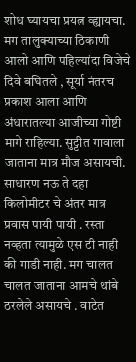शोध घ्यायचा प्रयत्न व्ह्यायचा.
मग तालुक्याच्या ठिकाणी आलो आणि पहिल्यांदा विजेचे दिवे बघितले , सूर्या नंतरच प्रकाश आला आणि अंधारातल्या आजीच्या गोष्टी मागे राहिल्या. सुट्टीत गावाला जाताना मात्र मौज असायची. साधारण नऊ ते दहा किलोमीटर चे अंतर मात्र प्रवास पायी पायी . रस्ता नव्हता त्यामुळे एस टी नाही की गाडी नाही. मग चालत चालत जाताना आमचे थांबे ठरलेले असायचे . वाटेत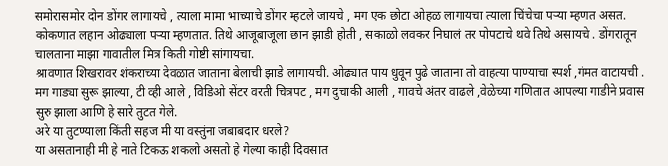समोरासमोर दोन डोंगर लागायचे , त्याला मामा भाच्याचे डोंगर म्हटले जायचे , मग एक छोटा ओहळ लागायचा त्याला चिंचेचा पऱ्या म्हणत असत. कोकणात लहान ओढ्याला पऱ्या म्हणतात. तिथे आजूबाजूला छान झाडी होती , सकाळो लवकर निघालं तर पोपटाचे थवे तिथे असायचे . डोंगरातून चालताना माझा गावातील मित्र किती गोष्टी सांगायचा.
श्रावणात शिखरावर शंकराच्या देवळात जाताना बेलाची झाडे लागायची. ओढ्यात पाय धुवून पुढे जाताना तो वाहत्या पाण्याचा स्पर्श ,गंमत वाटायची .
मग गाड्या सुरू झाल्या, टी व्ही आले , विडिओ सेंटर वरती चित्रपट , मग दुचाकी आली , गावचे अंतर वाढले ,वेळेच्या गणितात आपल्या गाडीने प्रवास सुरु झाला आणि हे सारे तुटत गेले.
अरे या तुटण्याला किंती सहज मी या वस्तुंना जबाबदार धरले?
या असतानाही मी हे नाते टिकऊ शकलो असतो हे गेल्या काही दिवसात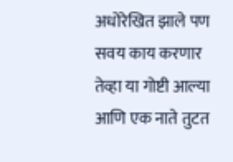अधोरेखित झाले पण सवय काय करणार तेव्हा या गोष्टी आल्या आणि एक नाते तुटत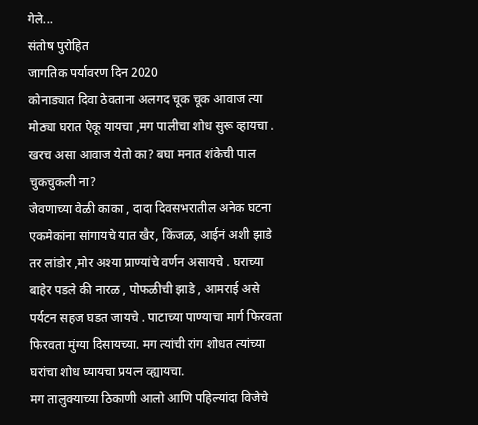गेले...
संतोष पुरोहित
जागतिक पर्यावरण दिन 2020
कोनाड्यात दिवा ठेवताना अलगद चूक चूक आवाज त्या मोठ्या घरात ऐकू यायचा ,मग पालीचा शोध सुरू व्हायचा . खरच असा आवाज येतो का? बघा मनात शंकेची पाल चुकचुकली ना?
जेवणाच्या वेळी काका , दादा दिवसभरातील अनेक घटना एकमेकांना सांगायचे यात खैर, किंजळ, आईनं अशी झाडे तर लांडोर ,मोर अश्या प्राण्यांचे वर्णन असायचे . घराच्या बाहेर पडले की नारळ , पोफळीची झाडे , आमराई असे पर्यटन सहज घडत जायचे . पाटाच्या पाण्याचा मार्ग फिरवता फिरवता मुंग्या दिसायच्या. मग त्यांची रांग शोधत त्यांच्या घरांचा शोध घ्यायचा प्रयत्न व्ह्यायचा.
मग तालुक्याच्या ठिकाणी आलो आणि पहिल्यांदा विजेचे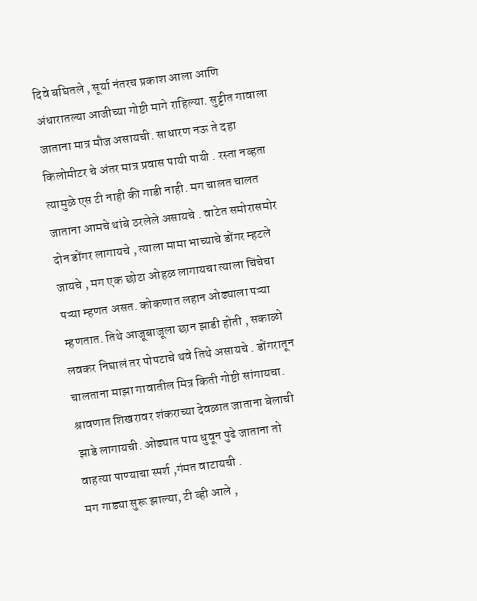दिवे बघितले , सूर्या नंतरच प्रकाश आला आणि अंधारातल्या आजीच्या गोष्टी मागे राहिल्या. सुट्टीत गावाला जाताना मात्र मौज असायची. साधारण नऊ ते दहा किलोमीटर चे अंतर मात्र प्रवास पायी पायी . रस्ता नव्हता त्यामुळे एस टी नाही की गाडी नाही. मग चालत चालत जाताना आमचे थांबे ठरलेले असायचे . वाटेत समोरासमोर दोन डोंगर लागायचे , त्याला मामा भाच्याचे डोंगर म्हटले जायचे , मग एक छोटा ओहळ लागायचा त्याला चिंचेचा पऱ्या म्हणत असत. कोकणात लहान ओढ्याला पऱ्या म्हणतात. तिथे आजूबाजूला छान झाडी होती , सकाळो लवकर निघालं तर पोपटाचे थवे तिथे असायचे . डोंगरातून चालताना माझा गावातील मित्र किती गोष्टी सांगायचा.
श्रावणात शिखरावर शंकराच्या देवळात जाताना बेलाची झाडे लागायची. ओढ्यात पाय धुवून पुढे जाताना तो वाहत्या पाण्याचा स्पर्श ,गंमत वाटायची .
मग गाड्या सुरू झाल्या, टी व्ही आले ,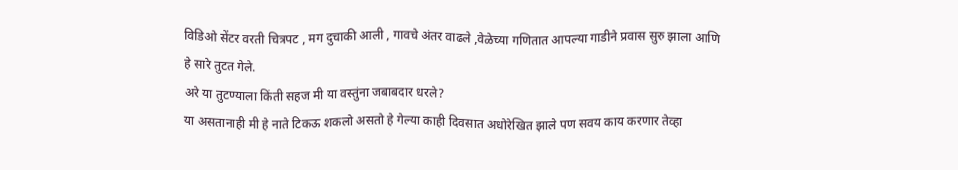विडिओ सेंटर वरती चित्रपट , मग दुचाकी आली , गावचे अंतर वाढले ,वेळेच्या गणितात आपल्या गाडीने प्रवास सुरु झाला आणि हे सारे तुटत गेले.
अरे या तुटण्याला किंती सहज मी या वस्तुंना जबाबदार धरले?
या असतानाही मी हे नाते टिकऊ शकलो असतो हे गेल्या काही दिवसात अधोरेखित झाले पण सवय काय करणार तेव्हा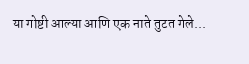या गोष्टी आल्या आणि एक नाते तुटत गेले...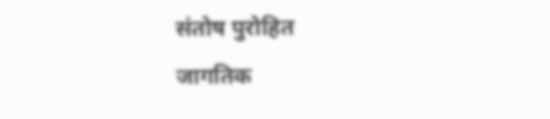संतोष पुरोहित
जागतिक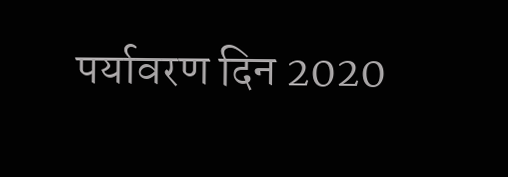पर्यावरण दिन 2020